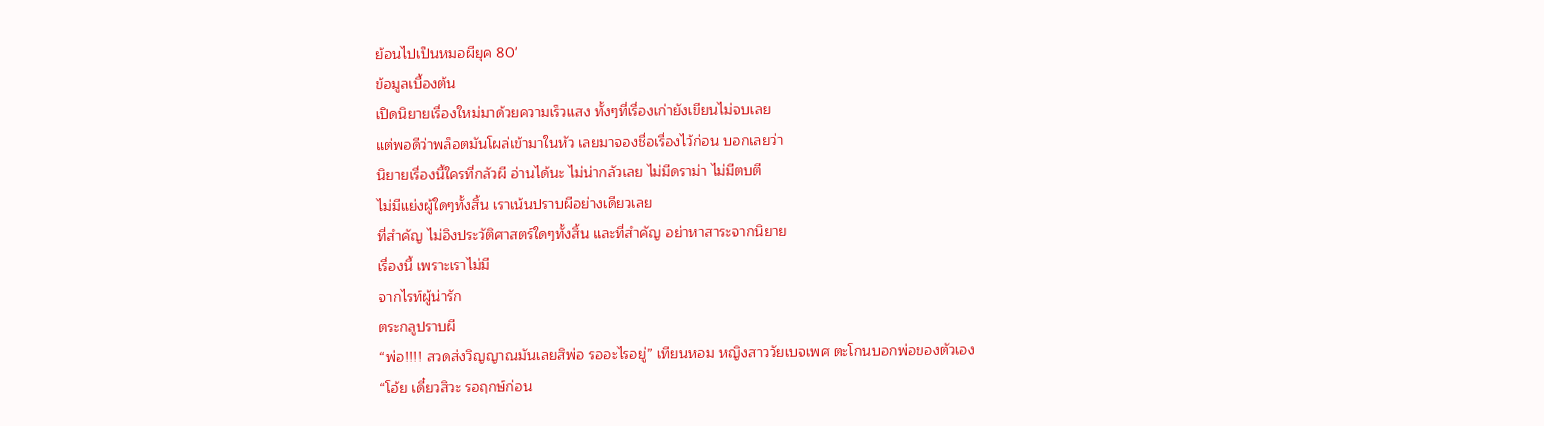ย้อนไปเป็นหมอผียุค 80'
ข้อมูลเบื้องต้น
เปิดนิยายเรื่องใหม่มาด้วยความเร็วแสง ทั้งๆที่เรื่องเก่ายังเขียนไม่จบเลย
แต่พอดีว่าพล็อตมันโผล่เข้ามาในหัว เลยมาจองชื่อเรื่องไว้ก่อน บอกเลยว่า
นิยายเรื่องนี้ใครที่กลัวผี อ่านได้นะ ไม่น่ากลัวเลย ไม่มีดราม่า ไม่มีตบตี
ไม่มีแย่งผู้ใดๆทั้งสิ้น เราเน้นปราบผีอย่างเดียวเลย
ที่สำคัญ ไม่อิงประวัติศาสตร์ใดๆทั้งสิ้น และที่สำคัญ อย่าหาสาระจากนิยาย
เรื่องนี้ เพราะเราไม่มี
จากไรท์ผู้น่ารัก
ตระกลูปราบผี
“พ่อ!!!! สวดส่งวิญญาณมันเลยสิพ่อ รออะไรอยู่” เทียนหอม หญิงสาววัยเบจเพศ ตะโกนบอกพ่อของตัวเอง
“โอ้ย เดี๋ยวสิวะ รอฤกษ์ก่อน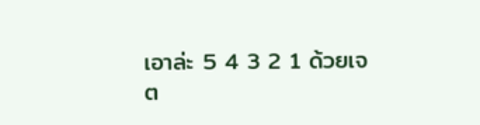เอาล่ะ 5 4 3 2 1 ด้วยเจต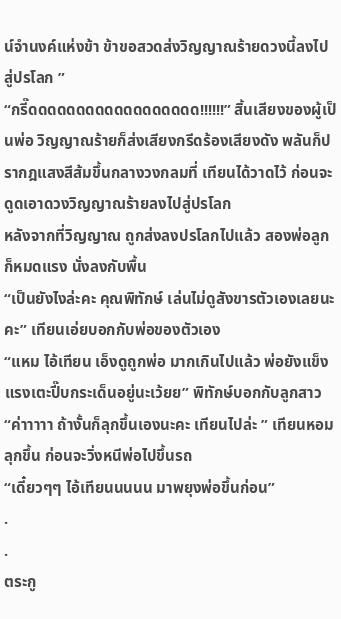น์จำนงค์แห่งข้า ข้าขอสวดส่งวิญญาณร้ายดวงนี้ลงไปสู่ปรโลก ”
“กรี๊ดดดดดดดดดดดดดดดดดด!!!!!!” สิ้นเสียงของผู้เป็นพ่อ วิญญาณร้ายก็ส่งเสียงกรีดร้องเสียงดัง พลันก็ปรากฎแสงสีส้มขึ้นกลางวงกลมที่ เทียนได้วาดไว้ ก่อนจะดูดเอาดวงวิญญาณร้ายลงไปสู่ปรโลก
หลังจากที่วิญญาณ ถูกส่งลงปรโลกไปแล้ว สองพ่อลูกก็หมดแรง นั่งลงกับพื้น
“เป็นยังไงล่ะคะ คุณพิทักษ์ เล่นไม่ดูสังขารตัวเองเลยนะคะ” เทียนเอ่ยบอกกับพ่อของตัวเอง
“แหม ไอ้เทียน เอ็งดูถูกพ่อ มากเกินไปแล้ว พ่อยังแข็งแรงเตะปี๊บกระเด็นอยู่นะเว้ยย” พิทักษ์บอกกับลูกสาว
“ค่าาาาา ถ้างั้นก็ลุกขึ้นเองนะคะ เทียนไปล่ะ ” เทียนหอมลุกขึ้น ก่อนจะวิ่งหนีพ่อไปขึ้นรถ
“เดี๋ยวๆๆ ไอ้เทียนนนนน มาพยุงพ่อขึ้นก่อน”
.
.
ตระกู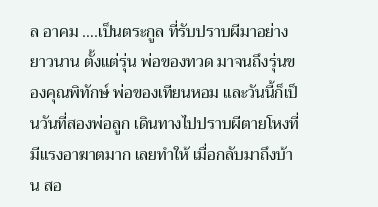ล อาคม ….เป็นตระกูล ที่รับปราบผีมาอย่างยาวนาน ตั้งแต่รุ่น พ่อของทวด มาจนถึงรุ่นของคุณพิทักษ์ พ่อของเทียนหอม และวันนี้ก็เป็นวันที่สองพ่อลูก เดินทางไปปราบผีตายโหงที่มีแรงอาฆาตมาก เลยทำให้ เมื่อกลับมาถึงบ้าน สอ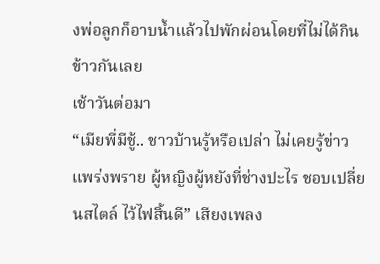งพ่อลูกก็อาบน้ำแล้วไปพักผ่อนโดยที่ไม่ได้กินข้าวกันเลย
เช้าวันต่อมา
“เมียพี่มีชู้.. ชาวบ้านรู้หรือเปล่า ไม่เคยรู้ข่าวแพร่งพราย ผู้หญิงผู้หยังที่ช่างปะไร ชอบเปลี่ยนสไตล์ ไว้ไฟสิ้นดี” เสียงเพลง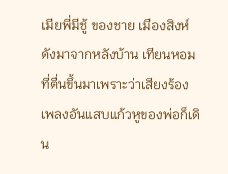เมียพี่มีชู้ ของชาย เมืองสิงห์ ดังมาจากหลังบ้าน เทียนหอมที่ตื่นขึ้นมาเพราะว่าเสียงร้องเพลงอันแสบแก้วหูของพ่อก็เดิน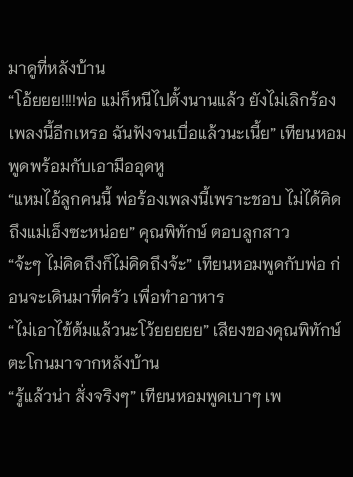มาดูที่หลังบ้าน
“โอ้ยยย!!!!พ่อ แม่ก็หนีไปตั้งนานแล้ว ยังไม่เลิกร้องเพลงนี้อีกเหรอ ฉันฟังจนเบื่อแล้วนะเนี้ย” เทียนหอมพูดพร้อมกับเอามืออุดหู
“แหมไอ้ลูกคนนี้ พ่อร้องเพลงนี้เพราะชอบ ไม่ได้คิดถึงแม่เอ็งซะหน่อย” คุณพิทักษ์ ตอบลูกสาว
“จ้ะๆ ไม่คิดถึงก็ไม่คิดถึงจ้ะ” เทียนหอมพูดกับพ่อ ก่อนจะเดินมาที่ครัว เพื่อทำอาหาร
“ไม่เอาไข้ต้มแล้วนะโว้ยยยยย” เสียงของคุณพิทักษ์ตะโกนมาจากหลังบ้าน
“รู้แล้วน่า สั่งจริงๆ” เทียนหอมพูดเบาๆ เพ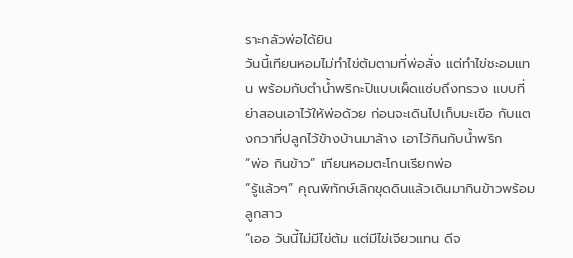ราะกลัวพ่อได้ยิน
วันนี้เทียนหอมไม่ทำไข่ต้มตามที่พ่อสั่ง แต่ทำไข่ชะอมแทน พร้อมกับตำน้ำพริกะปิแบบเผ็ดแซ่บถึงทรวง แบบที่ย่าสอนเอาไว้ให้พ่อด้วย ก่อนจะเดินไปเก็บมะเขือ กับแตงกวาที่ปลูกไว้ข้างบ้านมาล้าง เอาไว้กินกับน้ำพริก
“พ่อ กินข้าว” เทียนหอมตะโกนเรียกพ่อ
“รู้แล้วๆ” คุณพิทักษ์เลิกขุดดินแล้วเดินมากินข้าวพร้อมลูกสาว
“เออ วันนี้ไม่มีไข่ต้ม แต่มีไข่เจียวแทน ดีจ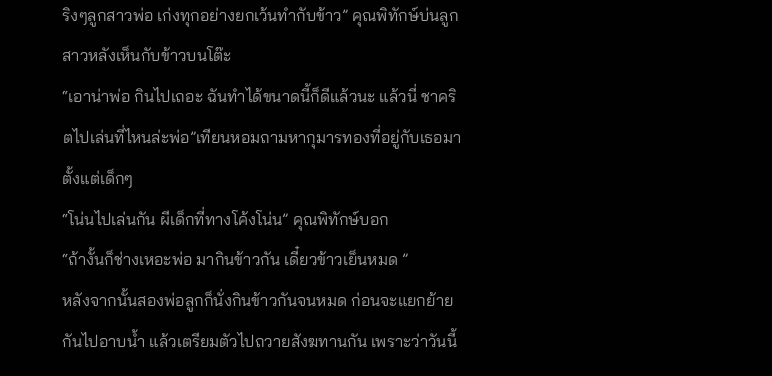ริงๆลูกสาวพ่อ เก่งทุกอย่างยกเว้นทำกับข้าว” คุณพิทักษ์บ่นลูกสาวหลังเห็นกับข้าวบนโต๊ะ
“เอาน่าพ่อ กินไปเถอะ ฉันทำได้ขนาดนี้ก็ดีแล้วนะ แล้วนี่ ชาคริตไปเล่นที่ไหนล่ะพ่อ”เทียนหอมถามหากุมารทองที่อยู่กับเธอมาตั้งแต่เด็กๆ
“โน่นไปเล่นกัน ผีเด็กที่ทางโค้งโน่น” คุณพิทักษ์บอก
“ถ้างั้นก็ช่างเหอะพ่อ มากินข้าวกัน เดี๋ยวข้าวเย็นหมด ”
หลังจากนั้นสองพ่อลูกก็นั่งกินข้าวกันจนหมด ก่อนจะแยกย้ายกันไปอาบน้ำ แล้วเตรียมตัวไปถวายสังฆทานกัน เพราะว่าวันนี้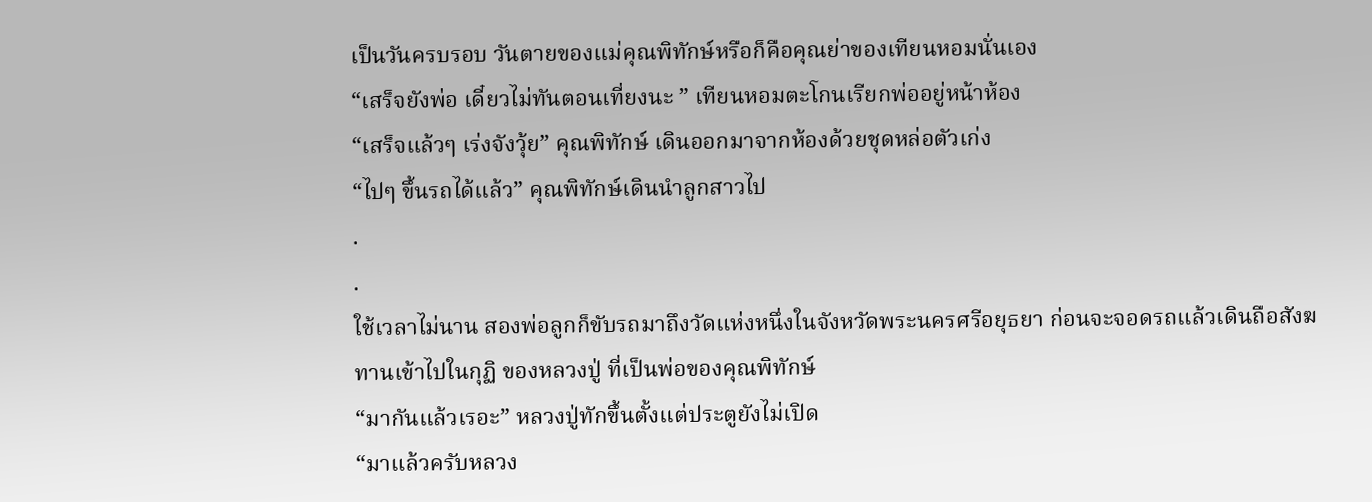เป็นวันครบรอบ วันตายของแม่คุณพิทักษ์หรือก็คือคุณย่าของเทียนหอมนั่นเอง
“เสร็จยังพ่อ เดี๋ยวไม่ทันตอนเที่ยงนะ ” เทียนหอมตะโกนเรียกพ่ออยู่หน้าห้อง
“เสร็จแล้วๆ เร่งจังวุ้ย” คุณพิทักษ์ เดินออกมาจากห้องด้วยชุดหล่อตัวเก่ง
“ไปๆ ขึ้นรถได้แล้ว” คุณพิทักษ์เดินนำลูกสาวไป
.
.
ใช้เวลาไม่นาน สองพ่อลูกก็ขับรถมาถึงวัดแห่งหนึ่งในจังหวัดพระนครศรีอยุธยา ก่อนจะจอดรถแล้วเดินถือสังฆทานเข้าไปในกุฏิ ของหลวงปู่ ที่เป็นพ่อของคุณพิทักษ์
“มากันแล้วเรอะ” หลวงปู่ทักขึ้นตั้งแต่ประตูยังไม่เปิด
“มาแล้วครับหลวง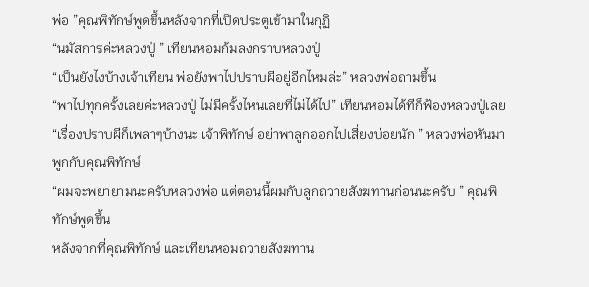พ่อ ”คุณพิทักษ์พูดขึ้นหลังจากที่เปิดประตูเข้ามาในกุฏิ
“นมัสการค่ะหลวงปู่ ” เทียนหอมก้มลงกราบหลวงปู่
“เป็นยังไงบ้างเจ้าเทียน พ่อยังพาไปปราบผีอยู่อีกไหมล่ะ” หลวงพ่อถามขึ้น
“พาไปทุกครั้งเลยค่ะหลวงปู่ ไม่มีครั้งไหนเลยที่ไม่ได้ไป” เทียนหอมได้ทีก็ฟ้องหลวงปู่เลย
“เรื่องปราบผีก็เพลาๆบ้างนะ เจ้าพิทักษ์ อย่าพาลูกออกไปเสี่ยงบ่อยนัก ” หลวงพ่อหันมาพูกกับคุณพิทักษ์
“ผมจะพยายามนะครับหลวงพ่อ แต่ตอนนี้ผมกับลูกถวายสังฆทานก่อนนะครับ ” คุณพิทักษ์พูดขึ้น
หลังจากที่คุณพิทักษ์ และเทียนหอมถวายสังฆทาน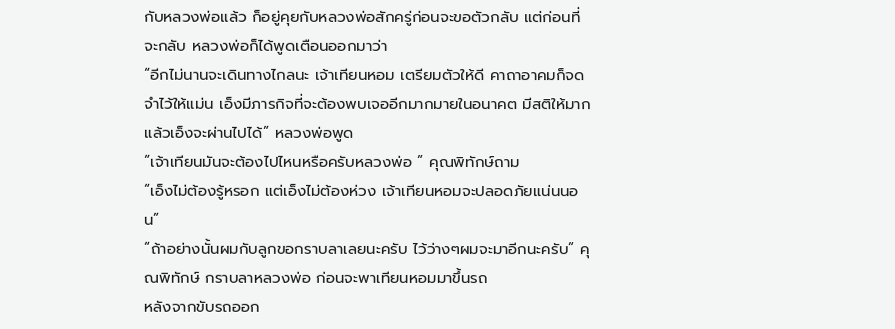กับหลวงพ่อแล้ว ก็อยู่คุยกับหลวงพ่อสักครู่ก่อนจะขอตัวกลับ แต่ก่อนที่จะกลับ หลวงพ่อก็ได้พูดเตือนออกมาว่า
“อีกไม่นานจะเดินทางไกลนะ เจ้าเทียนหอม เตรียมตัวให้ดี คาถาอาคมก็จดจำไว้ให้แม่น เอ็งมีภารกิจที่จะต้องพบเจออีกมากมายในอนาคต มีสติให้มาก แล้วเอ็งจะผ่านไปได้” หลวงพ่อพูด
“เจ้าเทียนมันจะต้องไปไหนหรือครับหลวงพ่อ ” คุณพิทักษ์ถาม
“เอ็งไม่ต้องรู้หรอก แต่เอ็งไม่ต้องห่วง เจ้าเทียนหอมจะปลอดภัยแน่นนอน”
“ถ้าอย่างนั้นผมกับลูกขอกราบลาเลยนะครับ ไว้ว่างๆผมจะมาอีกนะครับ” คุณพิทักษ์ กราบลาหลวงพ่อ ก่อนจะพาเทียนหอมมาขึ้นรถ
หลังจากขับรถออก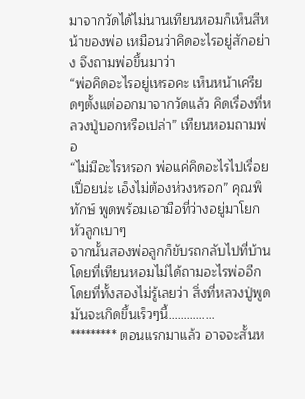มาจากวัดได้ไม่นานเทียนหอมก็เห็นสีหน้าของพ่อ เหมือนว่าคิดอะไรอยู่สักอย่าง จึงถามพ่อขึ้นมาว่า
“พ่อคิดอะไรอยู่เหรอคะ เห็นหน้าเครียดๆตั้งแต่ออกมาจากวัดแล้ว คิดเรื่องที่หลวงปู่บอกหรือเปล่า” เทียนหอมถามพ่อ
“ไม่มีอะไรหรอก พ่อแค่คิดอะไรไปเรื่อยเปื่อยน่ะ เอ็งไม่ต้องห่วงหรอก” คุณพิทักษ์ พูดพร้อมเอามือที่ว่างอยู่มาโยกหัวลูกเบาๆ
จากนั้นสองพ่อลูกก็ขับรถกลับไปที่บ้านโดยที่เทียนหอมไม่ได้ถามอะไรพ่ออีก โดยที่ทั้งสองไม่รู้เลยว่า สิ่งที่หลวงปู่พูดมันจะเกิดขึ้นเร็วๆนี้……………
********* ตอนแรกมาแล้ว อาจจะสั้นห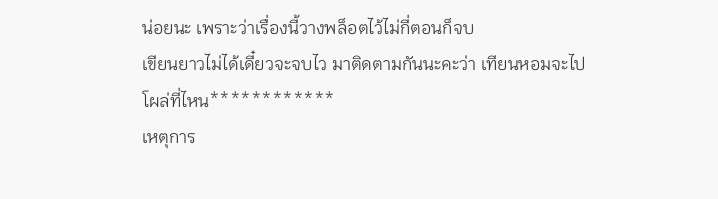น่อยนะ เพราะว่าเรื่องนี้วางพล็อตไว้ไม่กี่ตอนก็จบ
เขียนยาวไม่ได้เดี๋ยวจะจบไว มาติดตามกันนะคะว่า เทียนหอมจะไปโผล่ที่ไหน************
เหตุการ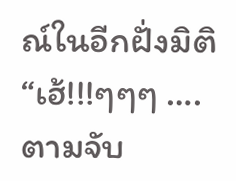ณ์ในอีกฝั่งมิติ
“เฮ้!!!ๆๆๆ ….ตามจับ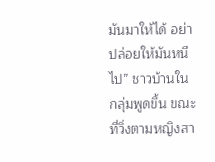มันมาให้ได้ อย่าปล่อยให้มันหนีไป” ชาวบ้านในกลุ่มพูดขึ้น ขณะที่วิ่งตามหญิงสา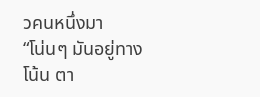วคนหนึ่งมา
“โน่นๆ มันอยู่ทางโน้น ตา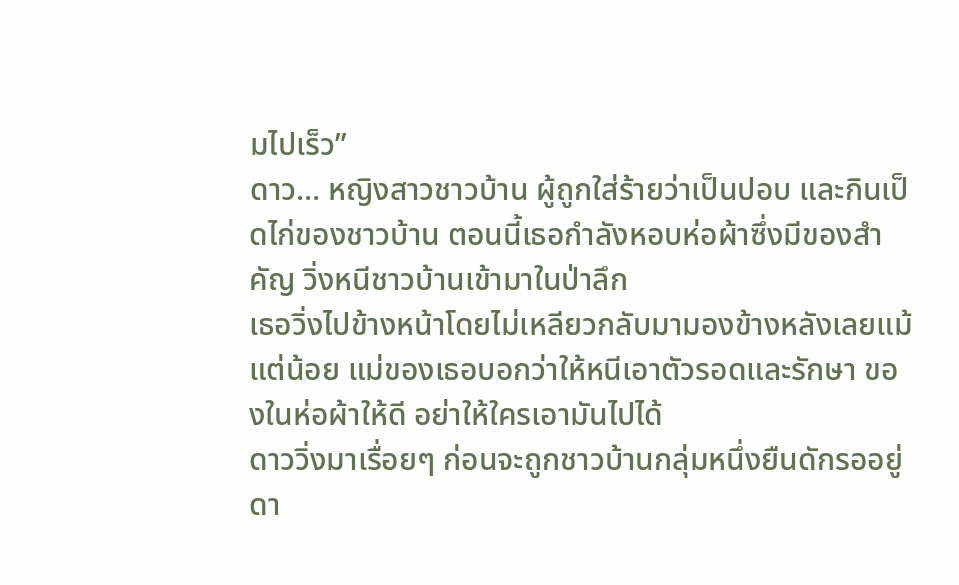มไปเร็ว”
ดาว… หญิงสาวชาวบ้าน ผู้ถูกใส่ร้ายว่าเป็นปอบ และกินเป็ดไก่ของชาวบ้าน ตอนนี้เธอกำลังหอบห่อผ้าซึ่งมีของสำคัญ วิ่งหนีชาวบ้านเข้ามาในป่าลึก
เธอวิ่งไปข้างหน้าโดยไม่เหลียวกลับมามองข้างหลังเลยแม้แต่น้อย แม่ของเธอบอกว่าให้หนีเอาตัวรอดและรักษา ของในห่อผ้าให้ดี อย่าให้ใครเอามันไปได้
ดาววิ่งมาเรื่อยๆ ก่อนจะถูกชาวบ้านกลุ่มหนึ่งยืนดักรออยู่ ดา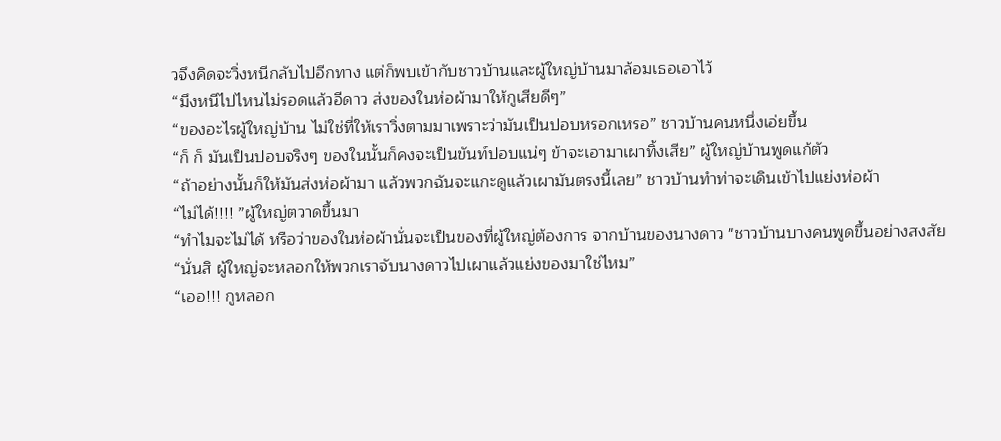วจึงคิดจะวิ่งหนีกลับไปอีกทาง แต่ก็พบเข้ากับชาวบ้านและผู้ใหญ่บ้านมาล้อมเธอเอาไว้
“มึงหนีไปไหนไม่รอดแล้วอีดาว ส่งของในห่อผ้ามาให้กูเสียดีๆ”
“ของอะไรผู้ใหญ่บ้าน ไม่ใช่ที่ให้เราวิ่งตามมาเพราะว่ามันเป็นปอบหรอกเหรอ” ชาวบ้านคนหนึ่งเอ่ยขึ้น
“ก็ ก็ มันเป็นปอบจริงๆ ของในนั้นก็คงจะเป็นขันท์ปอบแน่ๆ ข้าจะเอามาเผาทิ้งเสีย” ผู้ใหญ่บ้านพูดแก้ตัว
“ถ้าอย่างนั้นก็ให้มันส่งห่อผ้ามา แล้วพวกฉันจะแกะดูแล้วเผามันตรงนี้เลย” ชาวบ้านทำท่าจะเดินเข้าไปแย่งห่อผ้า
“ไม่ได้!!!! ”ผู้ใหญ่ตวาดขึ้นมา
“ทำไมจะไม่ได้ หรือว่าของในห่อผ้านั่นจะเป็นของที่ผู้ใหญ่ต้องการ จากบ้านของนางดาว "ชาวบ้านบางคนพูดขึ้นอย่างสงสัย
“นั่นสิ ผู้ใหญ่จะหลอกให้พวกเราจับนางดาวไปเผาแล้วแย่งของมาใช่ไหม”
“เออ!!! กูหลอก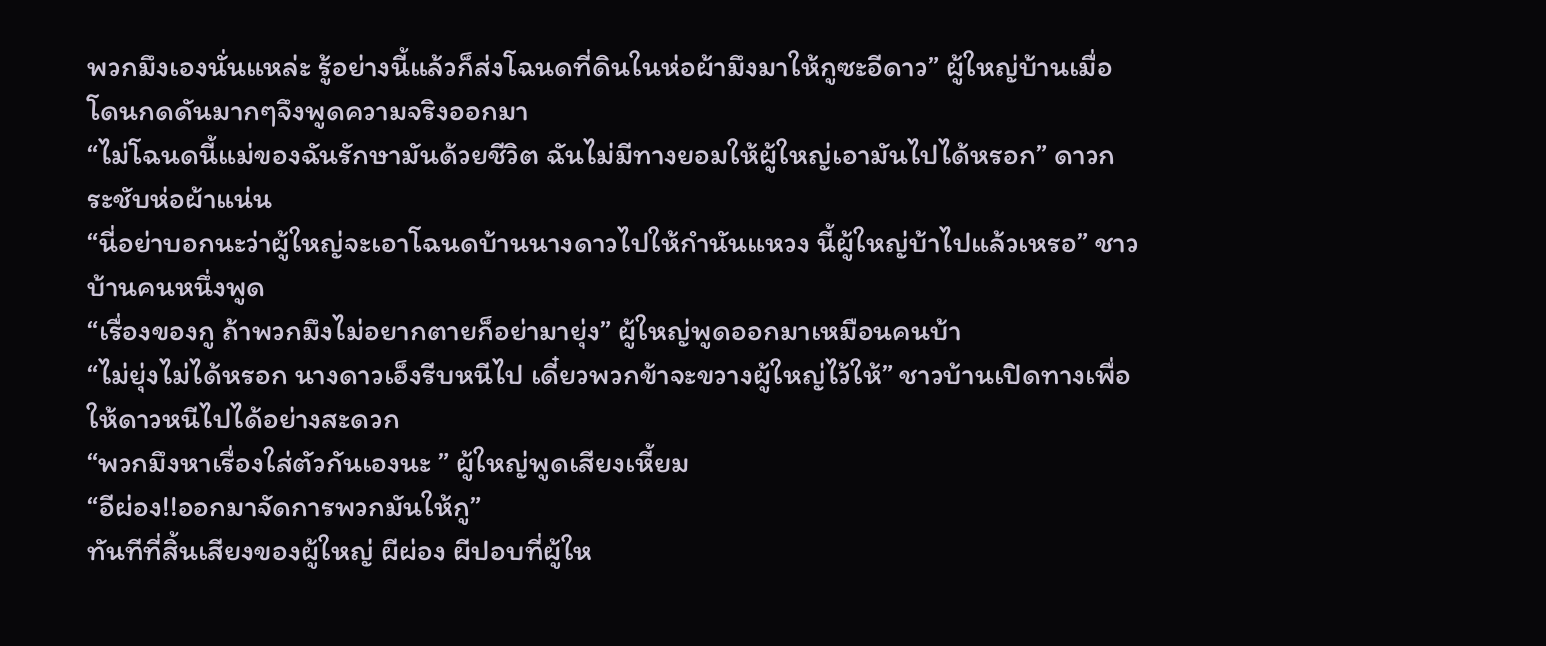พวกมึงเองนั่นแหล่ะ รู้อย่างนี้แล้วก็ส่งโฉนดที่ดินในห่อผ้ามึงมาให้กูซะอีดาว” ผู้ใหญ่บ้านเมื่อโดนกดดันมากๆจึงพูดความจริงออกมา
“ไม่โฉนดนี้แม่ของฉันรักษามันด้วยชีวิต ฉันไม่มีทางยอมให้ผู้ใหญ่เอามันไปได้หรอก” ดาวกระชับห่อผ้าแน่น
“นี่อย่าบอกนะว่าผู้ใหญ่จะเอาโฉนดบ้านนางดาวไปให้กำนันแหวง นี้ผู้ใหญ่บ้าไปแล้วเหรอ” ชาวบ้านคนหนึ่งพูด
“เรื่องของกู ถ้าพวกมึงไม่อยากตายก็อย่ามายุ่ง” ผู้ใหญ่พูดออกมาเหมือนคนบ้า
“ไม่ยุ่งไม่ได้หรอก นางดาวเอ็งรีบหนีไป เดี๋ยวพวกข้าจะขวางผู้ใหญ่ไว้ให้” ชาวบ้านเปิดทางเพื่อให้ดาวหนีไปได้อย่างสะดวก
“พวกมึงหาเรื่องใส่ตัวกันเองนะ ” ผู้ใหญ่พูดเสียงเหี้ยม
“อีผ่อง!!ออกมาจัดการพวกมันให้กู”
ทันทีที่สิ้นเสียงของผู้ใหญ่ ผีผ่อง ผีปอบที่ผู้ให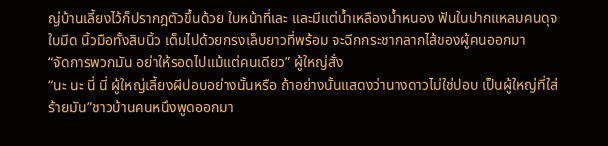ญ่บ้านเลี้ยงไว้ก็ปรากฎตัวขึ้นด้วย ใบหน้าที่เละ และมีแต่น้ำเหลืองน้ำหนอง ฟันในปากแหลมคนดุจใบมีด นิ้วมือทั้งสิบนิ้ว เต็มไปด้วยกรงเล็บยาวที่พร้อม จะฉีกกระชากลากไส้ของผู้คนออกมา
“จัดการพวกมัน อย่าให้รอดไปแม้แต่คนเดียว” ผู้ใหญ่สั่ง
“นะ นะ นี่ นี่ ผู้ใหญ่เลี้ยงผีปอบอย่างนั้นหรือ ถ้าอย่างนั้นแสดงว่านางดาวไม่ใช่ปอบ เป็นผู้ใหญ่ที่ใส่ร้ายมัน”ชาวบ้านคนหนึงพูดออกมา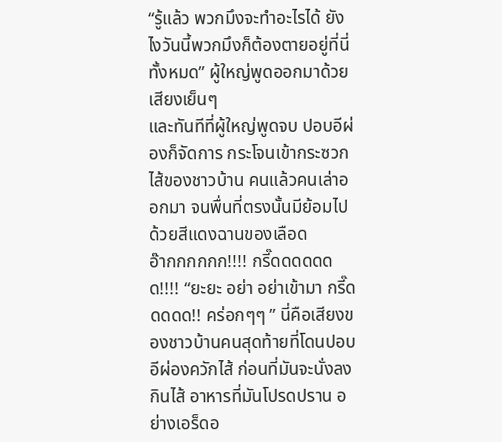“รู้แล้ว พวกมึงจะทำอะไรได้ ยังไงวันนี้พวกมึงก็ต้องตายอยู่ที่นี่ทั้งหมด” ผู้ใหญ่พูดออกมาด้วยเสียงเย็นๆ
และทันทีที่ผู้ใหญ่พูดจบ ปอบอีผ่องก็จัดการ กระโจนเข้ากระซวกไส้ของชาวบ้าน คนแล้วคนเล่าออกมา จนพื่นที่ตรงนั้นมีย้อมไปด้วยสีแดงฉานของเลือด
อ๊ากกกกกก!!!! กรี๊ดดดดดดด!!!! “ยะยะ อย่า อย่าเข้ามา กรี๊ดดดดด!! คร่อกๆๆ ” นี่คือเสียงของชาวบ้านคนสุดท้ายที่โดนปอบอีผ่องควักไส้ ก่อนที่มันจะนั่งลงกินไส้ อาหารที่มันโปรดปราน อย่างเอร็ดอ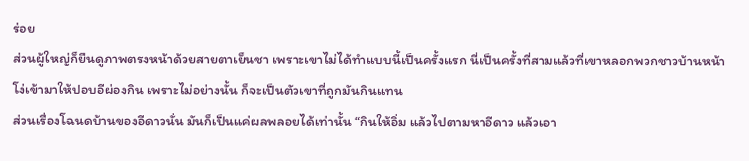ร่อย
ส่วนผู้ใหญ่ก็ยืนดูภาพตรงหน้าด้วยสายตาเย็นชา เพราะเขาไม่ได้ทำแบบนี้เป็นครั้งแรก นี่เป็นครั้งที่สามแล้วที่เขาหลอกพวกชาวบ้านหน้าโง่เข้ามาให้ปอบอีผ่องกิน เพราะไม่อย่างนั้น ก็จะเป็นตัวเขาที่ถูกมันกินแทน
ส่วนเรื่องโฉนดบ้านของอีดาวนั่น มันก็เป็นแค่ผลพลอยได้เท่านั้น “กินให้อิ่ม แล้วไปตามหาอีดาว แล้วเอา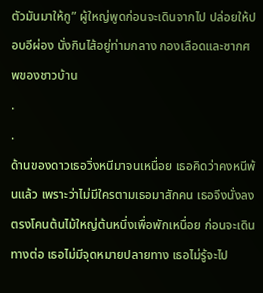ตัวมันมาให้กู” ผู้ใหญ่พูดก่อนจะเดินจากไป ปล่อยให้ปอบอีผ่อง นั่งกินไส้อยู่ท่ามกลาง กองเลือดและซากศพของชาวบ้าน
.
.
ด้านของดาวเธอวิ่งหนีมาจนเหนื่อย เธอคิดว่าคงหนีพ้นแล้ว เพราะว่าไม่มีใครตามเธอมาสักคน เธอจึงนั่งลงตรงโคนต้นไม้ใหญ่ต้นหนึ่งเพื่อพักเหนื่อย ก่อนจะเดินทางต่อ เธอไม่มีจุดหมายปลายทาง เธอไม่รู้จะไป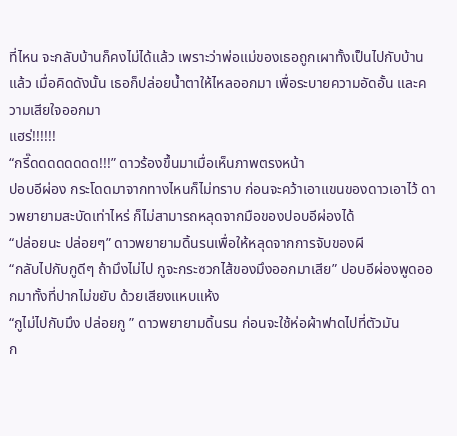ที่ไหน จะกลับบ้านก็คงไม่ได้แล้ว เพราะว่าพ่อแม่ของเธอถูกเผาทั้งเป็นไปกับบ้านแล้ว เมื่อคิดดังนั้น เธอก็ปล่อยน้ำตาให้ไหลออกมา เพื่อระบายความอัดอั้น และความเสียใจออกมา
แฮร่!!!!!!
“กรี๊ดดดดดดดด!!!” ดาวร้องขึ้นมาเมื่อเห็นภาพตรงหน้า
ปอบอีผ่อง กระโดดมาจากทางไหนก็ไม่ทราบ ก่อนจะคว้าเอาแขนของดาวเอาไว้ ดาวพยายามสะบัดเท่าไหร่ ก็ไม่สามารถหลุดจากมือของปอบอีผ่องได้
“ปล่อยนะ ปล่อยๆ” ดาวพยายามดิ้นรนเพื่อให้หลุดจากการจับของผี
“กลับไปกับกูดีๆ ถ้ามึงไม่ไป กูจะกระซวกไส้ของมึงออกมาเสีย” ปอบอีผ่องพูดออกมาทั้งที่ปากไม่ขยับ ด้วยเสียงแหบแห้ง
“กูไม่ไปกับมึง ปล่อยกู ” ดาวพยายามดิ้นรน ก่อนจะใช้ห่อผ้าฟาดไปที่ตัวมัน
ก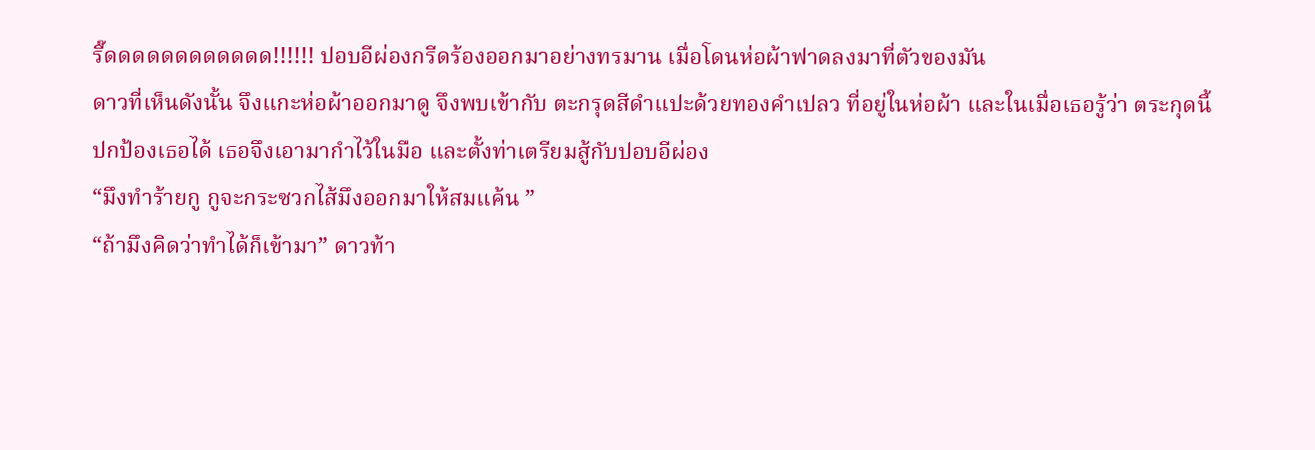รี๊ดดดดดดดดดดดด!!!!!! ปอบอีผ่องกรีดร้องออกมาอย่างทรมาน เมื่อโดนห่อผ้าฟาดลงมาที่ตัวของมัน
ดาวที่เห็นดังนั้น จึงแกะห่อผ้าออกมาดู จึงพบเข้ากับ ตะกรุดสีดำแปะด้วยทองคำเปลว ที่อยู่ในห่อผ้า และในเมื่อเธอรู้ว่า ตระกุดนี้ปกป้องเธอได้ เธอจึงเอามากำไว้ในมือ และตั้งท่าเตรียมสู้กับปอบอีผ่อง
“มึงทำร้ายกู กูจะกระซวกไส้มึงออกมาให้สมแค้น ”
“ถ้ามึงคิดว่าทำได้ก็เข้ามา” ดาวท้า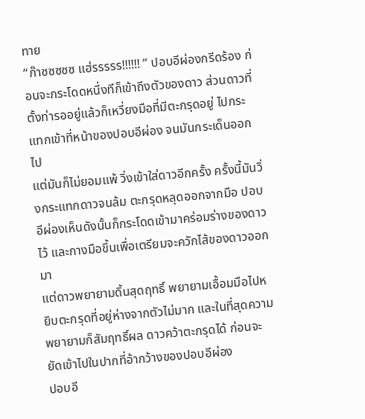ทาย
“ก๊าซซซซซ แฮ่รรรรร!!!!!! ” ปอบอีผ่องกรีดร้อง ก่อนจะกระโดดหนึ่งทีก็เข้าถึงตัวของดาว ส่วนดาวที่ตั้งท่ารออยู่แล้วก็เหวี่ยงมือที่มีตะกรุดอยู่ ไปกระแทกเข้าที่หน้าของปอบอีผ่อง จนมันกระเด็นออกไป
แต่มันก็ไม่ยอมแพ้ วิ่งเข้าใส่ดาวอีกครั้ง ครั้งนี้มันวิ่งกระแทกดาวจนล้ม ตะกรุดหลุดออกจากมือ ปอบอีผ่องเห็นดังนั้นก็กระโดดเข้ามาคร่อมร่างของดาวไว้ และกางมือขึ้นเพื่อเตรียมจะควักไส้ของดาวออกมา
แต่ดาวพยายามดิ้นสุดฤทธิ์ พยายามเอื้อมมือไปหยิบตะกรุดที่อยู่ห่างจากตัวไม่มาก และในที่สุดความพยายามก็สัมฤทธิ์ผล ดาวคว้าตะกรุดได้ ก่อนจะยัดเข้าไปในปากที่อ้ากว้างของปอบอีผ่อง
ปอบอี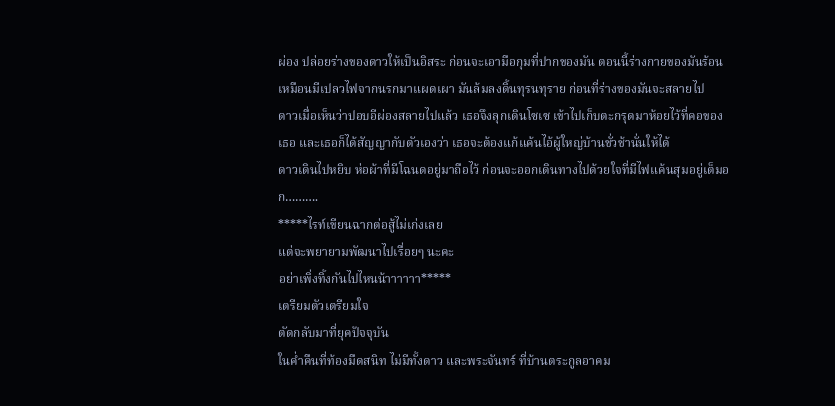ผ่อง ปล่อยร่างของดาวให้เป็นอิสระ ก่อนจะเอามือกุมที่ปากของมัน ตอนนี้ร่างกายของมันร้อนเหมือนมีเปลวไฟจากนรกมาแผดเผา มันล้มลงดิ้นทุรนทุราย ก่อนที่ร่างของมันจะสลายไป
ดาวเมื่อเห็นว่าปอบอีผ่องสลายไปแล้ว เธอจึงลุกเดินโซเซ เข้าไปเก็บตะกรุดมาห้อยไว้ที่คอของเธอ และเธอก็ได้สัญญากับตัวเองว่า เธอจะต้องแก้แค้นไอ้ผู้ใหญ่บ้านชั่วช้านั่นให้ได้
ดาวเดินไปหยิบ ห่อผ้าที่มีโฉนดอยู่มาถือไว้ ก่อนจะออกเดินทางไปด้วยใจที่มีไฟแค้นสุมอยู่เต็มอก……….
*****ไรท์เขียนฉากต่อสู้ไม่เก่งเลย
แต่จะพยายามพัฒนาไปเรื่อยๆ นะคะ
อย่าเพิ่งทิ้งกันไปไหนน้าาาาาา*****
เตรียมตัวเตรียมใจ
ตัดกลับมาที่ยุคปัจจุบัน
ในค่ำคืนที่ท้องมืดสนิท ไม่มีทั้งดาว และพระจันทร์ ที่บ้านตระกูลอาคม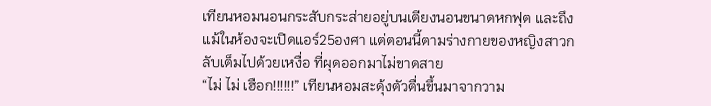เทียนหอมนอนกระสับกระส่ายอยู่บนเตียงนอนขนาดหกฟุต และถึงแม้ในห้องจะเปิดแอร์25องศา แต่ตอนนี้ตามร่างกายของหญิงสาวกลับเต็มไปด้วยเหงื่อ ที่ผุดออกมาไม่ขาดสาย
“ไม่ ไม่ เฮือก!!!!!!” เทียนหอมสะดุ้งตัวตื่นขึ้นมาจากวาม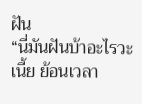ฝัน
“นี่มันฝันบ้าอะไรวะเนี้ย ย้อนเวลา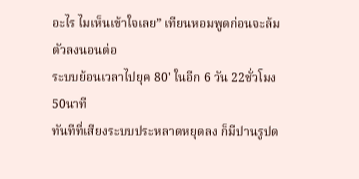อะไร ไมเห็นเข้าใจเลย” เทียนหอมพูดก่อนจะล้มตัวลงนอนต่อ
ระบบย้อนเวลาไปยุค 80' ในอีก 6 วัน 22ชั่วโมง 50นาที
ทันทีที่เสียงระบบประหลาดหยุดลง ก็มีปานรูปด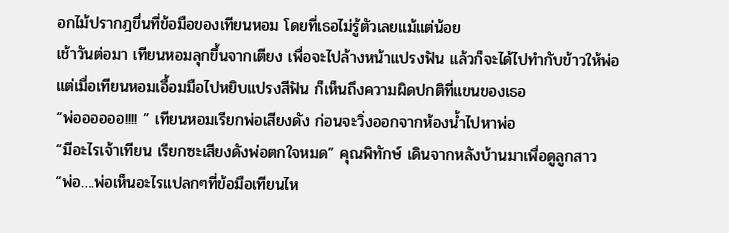อกไม้ปรากฎขึ่นที่ข้อมือของเทียนหอม โดยที่เธอไม่รู้ตัวเลยแม้แต่น้อย
เช้าวันต่อมา เทียนหอมลุกขึ้นจากเตียง เพื่อจะไปล้างหน้าแปรงฟัน แล้วก็จะได้ไปทำกับข้าวให้พ่อ แต่เมื่อเทียนหอมเอื้อมมือไปหยิบแปรงสีฟัน ก็เห็นถึงความผิดปกติที่แขนของเธอ
“พ่ออออออ!!!! ” เทียนหอมเรียกพ่อเสียงดัง ก่อนจะวิ่งออกจากห้องน้ำไปหาพ่อ
“มีอะไรเจ้าเทียน เรียกซะเสียงดังพ่อตกใจหมด” คุณพิทักษ์ เดินจากหลังบ้านมาเพื่อดูลูกสาว
“พ่อ….พ่อเห็นอะไรแปลกๆที่ข้อมือเทียนไห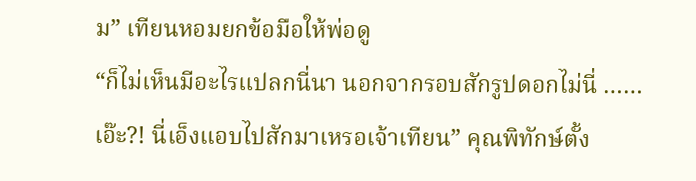ม” เทียนหอมยกข้อมือให้พ่อดู
“ก็ไม่เห็นมีอะไรแปลกนี่นา นอกจากรอบสักรูปดอกไม่นี่ …… เอ๊ะ?! นี่เอ็งแอบไปสักมาเหรอเจ้าเทียน” คุณพิทักษ์ตั้ง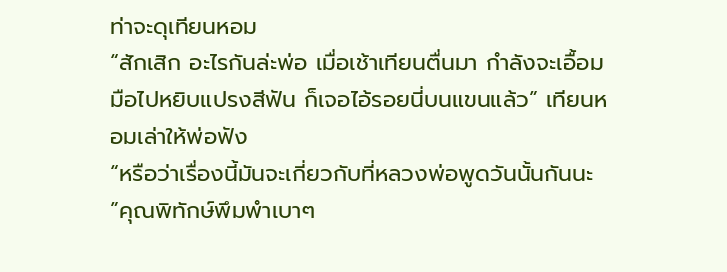ท่าจะดุเทียนหอม
“สักเสิก อะไรกันล่ะพ่อ เมื่อเช้าเทียนตื่นมา กำลังจะเอื้อมมือไปหยิบแปรงสีฟัน ก็เจอไอ้รอยนี่บนแขนแล้ว” เทียนหอมเล่าให้พ่อฟัง
“หรือว่าเรื่องนี้มันจะเกี่ยวกับที่หลวงพ่อพูดวันนั้นกันนะ ”คุณพิทักษ์พึมพำเบาๆ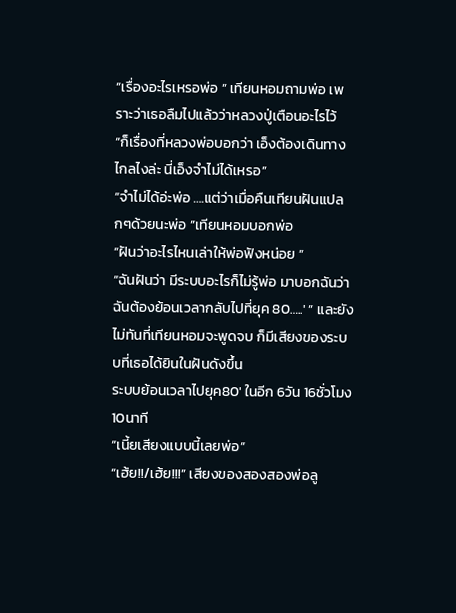“เรื่องอะไรเหรอพ่อ ” เทียนหอมถามพ่อ เพราะว่าเธอลืมไปแล้วว่าหลวงปู่เตือนอะไรไว้
“ก็เรื่องที่หลวงพ่อบอกว่า เอ็งต้องเดินทางไกลไงล่ะ นี่เอ็งจำไม่ได้เหรอ”
“จำไม่ได้อ่ะพ่อ ….แต่ว่าเมื่อคืนเทียนฝันแปลกๆด้วยนะพ่อ ”เทียนหอมบอกพ่อ
“ฝันว่าอะไรไหนเล่าให้พ่อฟังหน่อย ”
“ฉันฝันว่า มีระบบอะไรก็ไม่รู้พ่อ มาบอกฉันว่า ฉันต้องย้อนเวลากลับไปที่ยุค 80…..' ” และยังไม่ทันที่เทียนหอมจะพูดจบ ก็มีเสียงของระบบที่เธอได้ยินในฝันดังขึ้น
ระบบย้อนเวลาไปยุค80' ในอีก 6วัน 16ชั่วโมง 10นาที
“เนี้ยเสียงแบบนี้เลยพ่อ”
“เฮ้ย!!/เฮ้ย!!!” เสียงของสองสองพ่อลู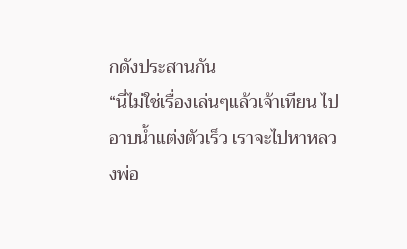กดังประสานกัน
“นี่ไม่ใช่เรื่องเล่นๆแล้วเจ้าเทียน ไปอาบน้ำแต่งตัวเร็ว เราจะไปหาหลวงพ่อ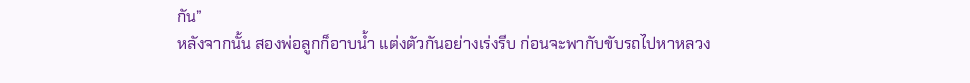กัน”
หลังจากนั้น สองพ่อลูกก็อาบน้ำ แต่งตัวกันอย่างเร่งรีบ ก่อนจะพากับขับรถไปหาหลวง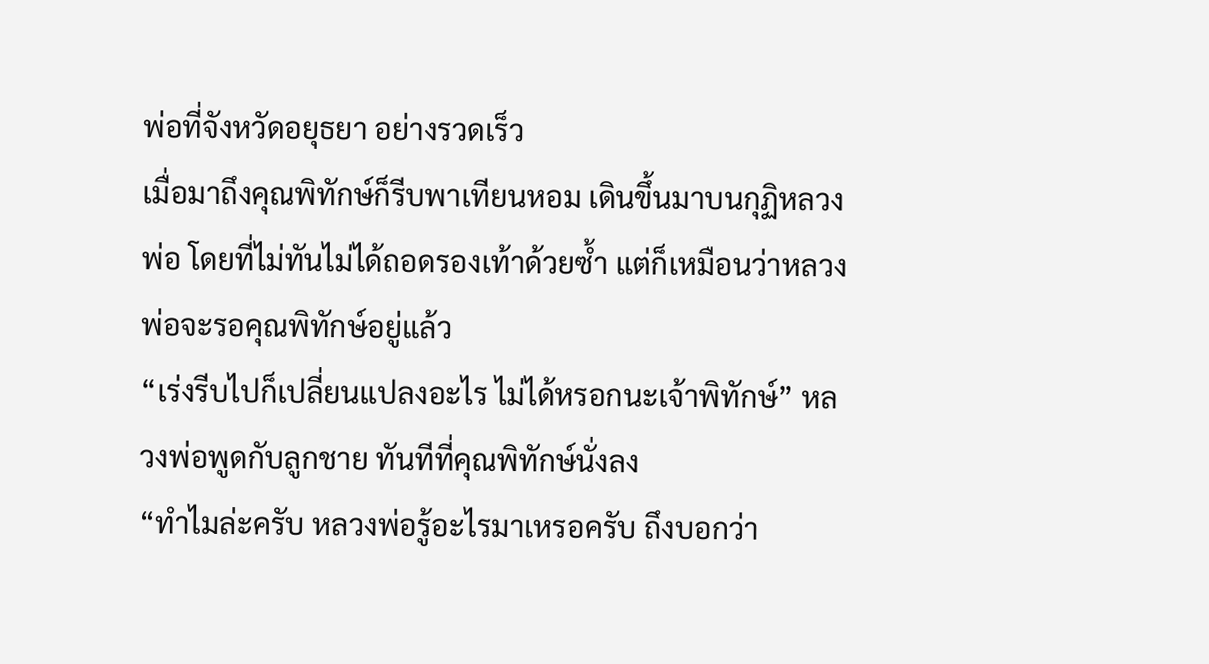พ่อที่จังหวัดอยุธยา อย่างรวดเร็ว
เมื่อมาถึงคุณพิทักษ์ก็รีบพาเทียนหอม เดินขึ้นมาบนกุฏิหลวงพ่อ โดยที่ไม่ทันไม่ได้ถอดรองเท้าด้วยซ้ำ แต่ก็เหมือนว่าหลวงพ่อจะรอคุณพิทักษ์อยู่แล้ว
“เร่งรีบไปก็เปลี่ยนแปลงอะไร ไม่ได้หรอกนะเจ้าพิทักษ์” หลวงพ่อพูดกับลูกชาย ทันทีที่คุณพิทักษ์นั่งลง
“ทำไมล่ะครับ หลวงพ่อรู้อะไรมาเหรอครับ ถึงบอกว่า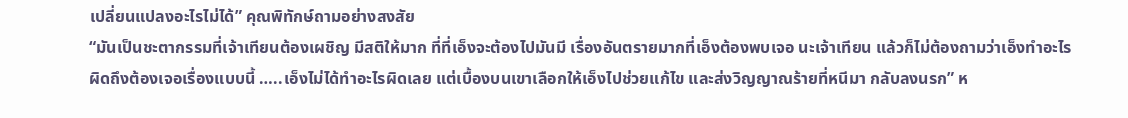เปลี่ยนแปลงอะไรไม่ได้” คุณพิทักษ์ถามอย่างสงสัย
“มันเป็นชะตากรรมที่เจ้าเทียนต้องเผชิญ มีสติให้มาก ที่ที่เอ็งจะต้องไปมันมี เรื่องอันตรายมากที่เอ็งต้องพบเจอ นะเจ้าเทียน แล้วก็ไม่ต้องถามว่าเอ็งทำอะไรผิดถึงต้องเจอเรื่องแบบนี้ …..เอ็งไม่ได้ทำอะไรผิดเลย แต่เบื้องบนเขาเลือกให้เอ็งไปช่วยแก้ไข และส่งวิญญาณร้ายที่หนีมา กลับลงนรก” ห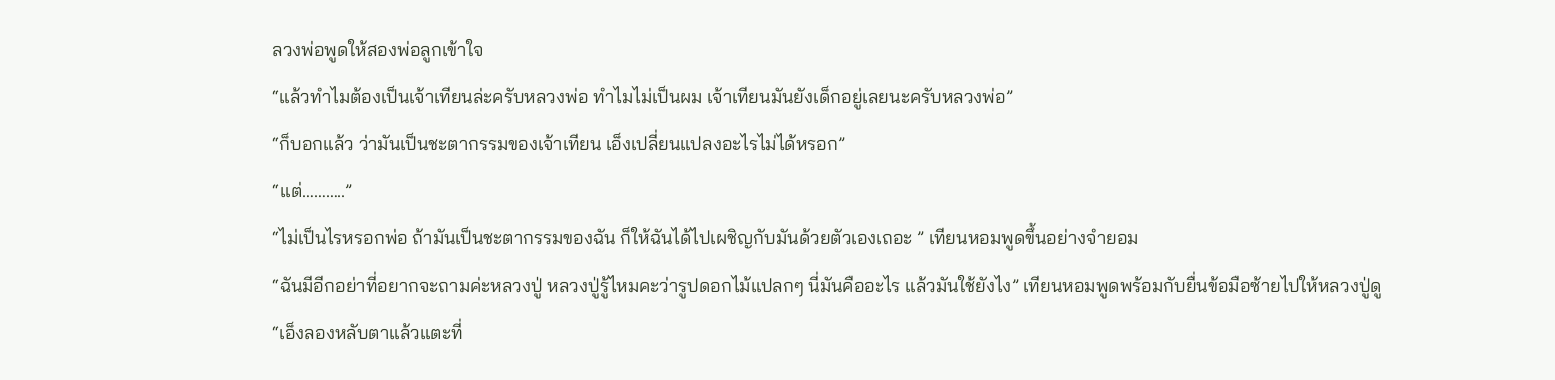ลวงพ่อพูดให้สองพ่อลูกเข้าใจ
“แล้วทำไมต้องเป็นเจ้าเทียนล่ะครับหลวงพ่อ ทำไมไม่เป็นผม เจ้าเทียนมันยังเด็กอยู่เลยนะครับหลวงพ่อ”
“ก็บอกแล้ว ว่ามันเป็นชะตากรรมของเจ้าเทียน เอ็งเปลี่ยนแปลงอะไรไม่ได้หรอก”
“แต่………..”
“ไม่เป็นไรหรอกพ่อ ถ้ามันเป็นชะตากรรมของฉัน ก็ให้ฉันได้ไปเผชิญกับมันด้วยตัวเองเถอะ ” เทียนหอมพูดขึ้นอย่างจำยอม
“ฉันมีอีกอย่าที่อยากจะถามค่ะหลวงปู่ หลวงปู่รู้ไหมคะว่ารูปดอกไม้แปลกๆ นี่มันคืออะไร แล้วมันใช้ยังไง” เทียนหอมพูดพร้อมกับยื่นข้อมือซ้ายไปให้หลวงปู่ดู
“เอ็งลองหลับตาแล้วแตะที่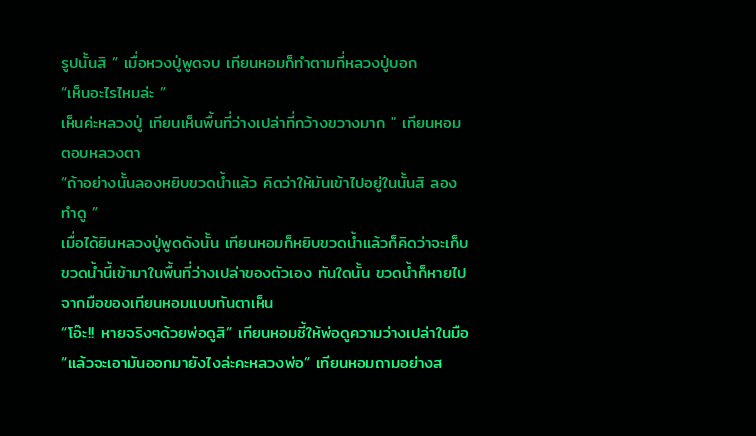รูปนั้นสิ ” เมื่อหวงปู่พูดจบ เทียนหอมก็ทำตามที่หลวงปู่บอก
“เห็นอะไรไหมล่ะ ”
เห็นค่ะหลวงปู่ เทียนเห็นพื้นที่ว่างเปล่าที่กว้างขวางมาก " เทียนหอมตอบหลวงตา
“ถ้าอย่างนั้นลองหยิบขวดน้ำแล้ว คิดว่าให้มันเข้าไปอยู่ในนั้นสิ ลองทำดู ”
เมื่อได้ยินหลวงปู่พูดดังนั้น เทียนหอมก็หยิบขวดน้ำแล้วก็คิดว่าจะเก็บขวดน้ำนี้เข้ามาในพื้นที่ว่างเปล่าของตัวเอง ทันใดนั้น ขวดน้ำก็หายไปจากมือของเทียนหอมแบบทันตาเห็น
“โอ๊ะ!! หายจริงๆด้วยพ่อดูสิ” เทียนหอมชี้ให้พ่อดูความว่างเปล่าในมือ
“แล้วจะเอามันออกมายังไงล่ะคะหลวงพ่อ” เทียนหอมถามอย่างส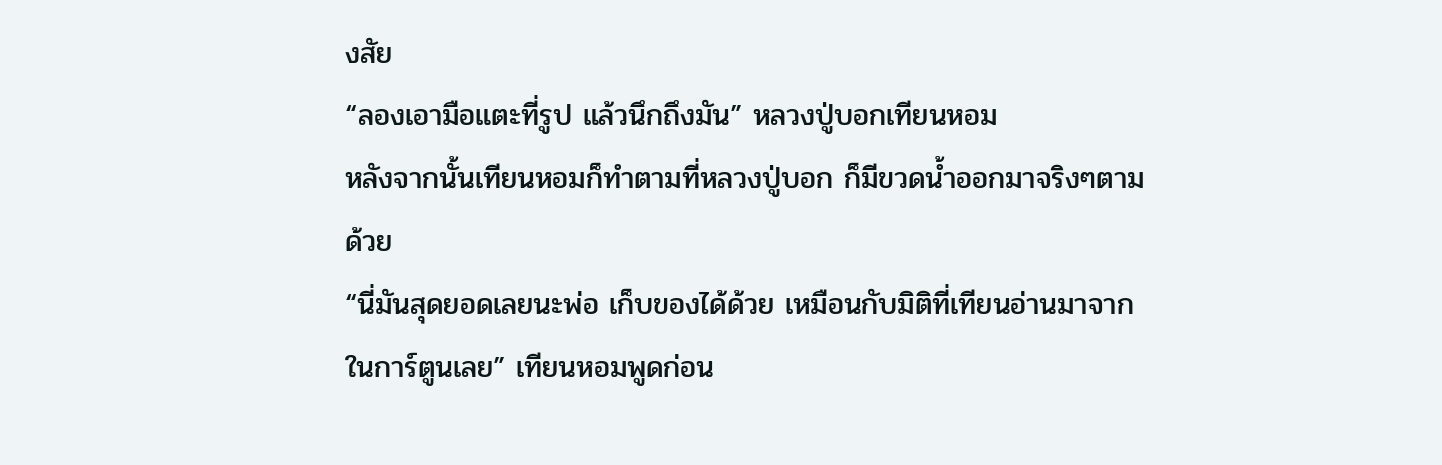งสัย
“ลองเอามือแตะที่รูป แล้วนึกถึงมัน” หลวงปู่บอกเทียนหอม
หลังจากนั้นเทียนหอมก็ทำตามที่หลวงปู่บอก ก็มีขวดน้ำออกมาจริงๆตามด้วย
“นี่มันสุดยอดเลยนะพ่อ เก็บของได้ด้วย เหมือนกับมิติที่เทียนอ่านมาจากในการ์ตูนเลย” เทียนหอมพูดก่อน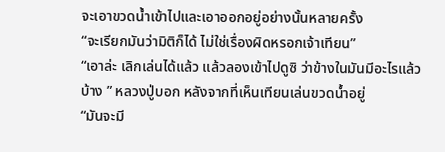จะเอาขวดน้ำเข้าไปและเอาออกอยู่อย่างนั้นหลายครั้ง
“จะเรียกมันว่ามิติก็ได้ ไม่ใช่เรื่องผิดหรอกเจ้าเทียน”
“เอาล่ะ เลิกเล่นได้แล้ว แล้วลองเข้าไปดูซิ ว่าข้างในมันมีอะไรแล้วบ้าง ” หลวงปู่บอก หลังจากที่เห็นเทียนเล่นขวดน้ำอยู่
“มันจะมี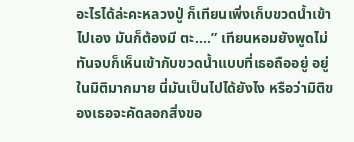อะไรได้ล่ะคะหลวงปู่ ก็เทียนเพิ่งเก็บขวดน้ำเข้าไปเอง มันก็ต้องมี ตะ….” เทียนหอมยังพูดไม่ทันจบก็เห็นเข้ากับขวดน้ำแบบที่เธอถืออยู่ อยู่ในมิติมากมาย นี่มันเป็นไปได้ยังไง หรือว่ามิติของเธอจะคัดลอกสิ่งขอ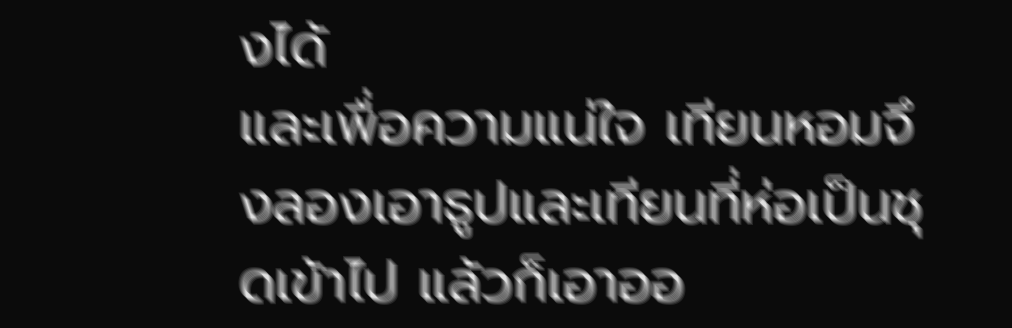งได้
และเพื่อความแน่ใจ เทียนหอมจึงลองเอาธูปและเทียนที่ห่อเป็นชุดเข้าไป แล้วก็เอาออ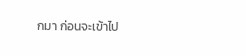กมา ก่อนจะเข้าไป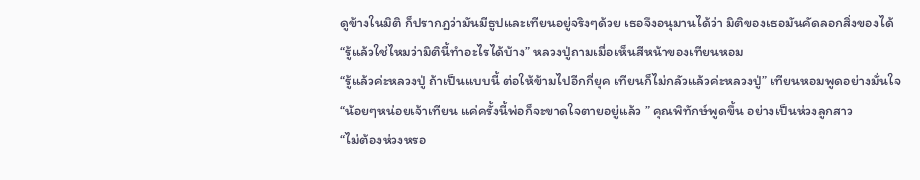ดูข้างในมิติ ก็ปรากฎว่ามันมีธูปและเทียนอยู่จริงๆด้วย เธอจึงอนุมานได้ว่า มิติของเธอมันคัดลอกสิ่งของได้
“รู้แล้วใช่ไหมว่ามิตินี้ทำอะไรได้บ้าง” หลวงปู่ถามเมื่อเห็นสีหน้าของเทียนหอม
“รู้แล้วค่ะหลวงปู่ ถ้าเป็นแบบนี้ ต่อให้ข้ามไปอีกกี่ยุค เทียนก็ไม่กลัวแล้วค่ะหลวงปู่” เทียนหอมพูดอย่างมั่นใจ
“น้อยๆหน่อยเจ้าเทียน แค่ครั้งนี้พ่อก็จะขาดใจตายอยู่แล้ว ” คุณพิทักษ์พูดขึ้น อย่างเป็นห่วงลูกสาว
“ไม่ต้องห่วงหรอ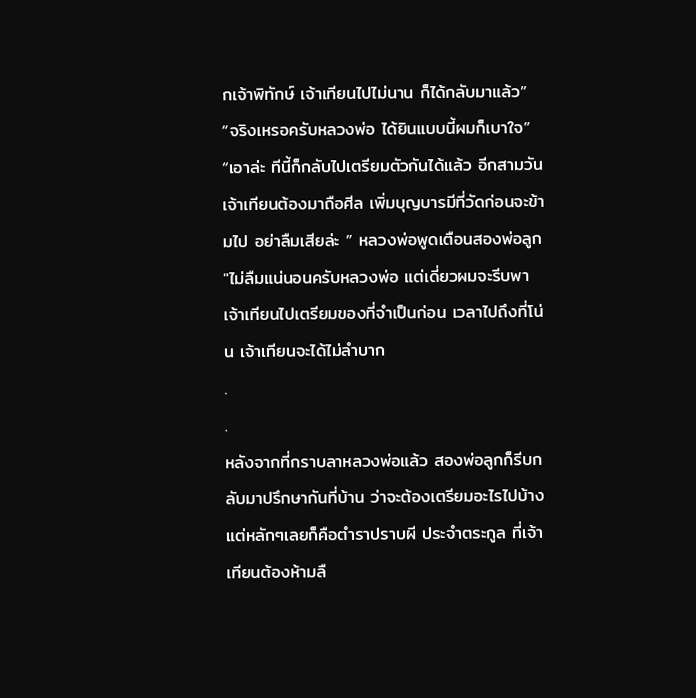กเจ้าพิทักษ์ เจ้าเทียนไปไม่นาน ก็ได้กลับมาแล้ว”
“จริงเหรอครับหลวงพ่อ ได้ยินแบบนี้ผมก็เบาใจ”
“เอาล่ะ ทีนี้ก็กลับไปเตรียมตัวกันได้แล้ว อีกสามวันเจ้าเทียนต้องมาถือศีล เพิ่มบุญบารมีที่วัดก่อนจะข้ามไป อย่าลืมเสียล่ะ ” หลวงพ่อพูดเตือนสองพ่อลูก
"ไม่ลืมแน่นอนครับหลวงพ่อ แต่เดี่ยวผมจะรีบพาเจ้าเทียนไปเตรียมของที่จำเป็นก่อน เวลาไปถึงที่โน่น เจ้าเทียนจะได้ไม่ลำบาก
.
.
หลังจากที่กราบลาหลวงพ่อแล้ว สองพ่อลูกก็รีบกลับมาปรึกษากันที่บ้าน ว่าจะต้องเตรียมอะไรไปบ้าง แต่หลักๆเลยก็คือตำราปราบผี ประจำตระกูล ที่เจ้าเทียนต้องห้ามลื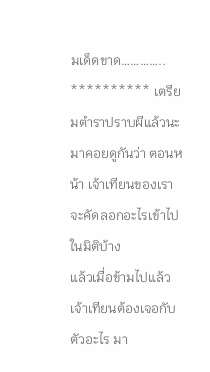มเด็ดขาด…………..
********** เตรียมตำราปราบผีแล้วนะ
มาคอยดูกันว่า ตอนหน้า เจ้าเทียนของเราจะคัดลอกอะไรเข้าไปในมิติบ้าง
แล้วเมื่อข้ามไปแล้ว เจ้าเทียนต้องเจอกับตัวอะไร มา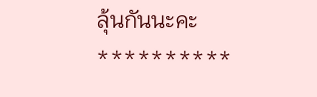ลุ้นกันนะคะ **********